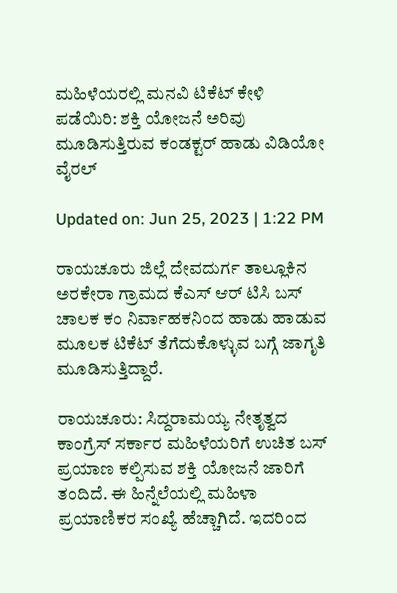ಮಹಿಳೆಯರಲ್ಲಿ ಮನವಿ ಟಿಕೆಟ್ ಕೇಳಿ ಪಡೆಯಿರಿ: ಶಕ್ತಿ ಯೋಜನೆ ಅರಿವು ಮೂಡಿಸುತ್ತಿರುವ ಕಂಡಕ್ಟರ್ ಹಾಡು ವಿಡಿಯೋ ವೈರಲ್

Updated on: Jun 25, 2023 | 1:22 PM

ರಾಯಚೂರು ಜಿಲ್ಲೆ ದೇವದುರ್ಗ ತಾಲ್ಲೂಕಿನ ಅರಕೇರಾ ಗ್ರಾಮದ ಕೆಎಸ್ ಆರ್ ಟಿಸಿ ಬಸ್ ಚಾಲಕ ಕಂ ನಿರ್ವಾಹಕನಿಂದ ಹಾಡು ಹಾಡುವ ಮೂಲಕ ಟಿಕೆಟ್ ತೆಗೆದುಕೊಳ್ಳುವ ಬಗ್ಗೆ ಜಾಗೃತಿ ಮೂಡಿಸುತ್ತಿದ್ದಾರೆ.

ರಾಯಚೂರು: ಸಿದ್ದರಾಮಯ್ಯ ನೇತೃತ್ವದ ಕಾಂಗ್ರೆಸ್ ಸರ್ಕಾರ ಮಹಿಳೆಯರಿಗೆ ಉಚಿತ ಬಸ್ ಪ್ರಯಾಣ ಕಲ್ಪಿಸುವ ಶಕ್ತಿ ಯೋಜನೆ ಜಾರಿಗೆ ತಂದಿದೆ. ಈ ಹಿನ್ನೆಲೆಯಲ್ಲಿ ಮಹಿಳಾ ಪ್ರಯಾಣಿಕರ ಸಂಖ್ಯೆ ಹೆಚ್ಚಾಗಿದೆ. ಇದರಿಂದ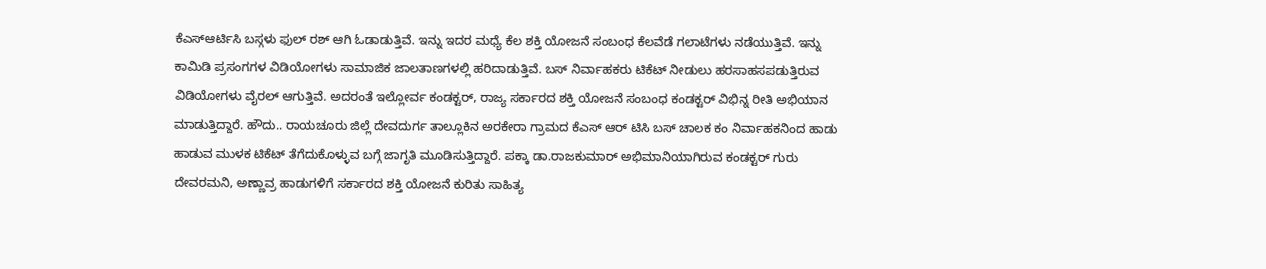ಕೆಎಸ್ಆರ್ಟಿಸಿ ಬಸ್ಗಳು ಫುಲ್ ರಶ್ ಆಗಿ ಓಡಾಡುತ್ತಿವೆ. ಇನ್ನು ಇದರ ಮಧ್ಯೆ ಕೆಲ ಶಕ್ತಿ ಯೋಜನೆ ಸಂಬಂಧ ಕೆಲವೆಡೆ ಗಲಾಟೆಗಳು ನಡೆಯುತ್ತಿವೆ. ಇನ್ನು ಕಾಮಿಡಿ ಪ್ರಸಂಗಗಳ ವಿಡಿಯೋಗಳು ಸಾಮಾಜಿಕ ಜಾಲತಾಣಗಳಲ್ಲಿ ಹರಿದಾಡುತ್ತಿವೆ. ಬಸ್ ನಿರ್ವಾಹಕರು ಟಿಕೆಟ್ ನೀಡುಲು ಹರಸಾಹಸಪಡುತ್ತಿರುವ ವಿಡಿಯೋಗಳು ವೈರಲ್ ಆಗುತ್ತಿವೆ. ಅದರಂತೆ ಇಲ್ಲೋರ್ವ ಕಂಡಕ್ಟರ್, ರಾಜ್ಯ ಸರ್ಕಾರದ ಶಕ್ತಿ ಯೋಜನೆ ಸಂಬಂಧ ಕಂಡಕ್ಟರ್ ವಿಭಿನ್ನ ರೀತಿ ಅಭಿಯಾನ ಮಾಡುತ್ತಿದ್ದಾರೆ. ಹೌದು.. ರಾಯಚೂರು ಜಿಲ್ಲೆ ದೇವದುರ್ಗ ತಾಲ್ಲೂಕಿನ ಅರಕೇರಾ ಗ್ರಾಮದ ಕೆಎಸ್ ಆರ್ ಟಿಸಿ ಬಸ್ ಚಾಲಕ ಕಂ ನಿರ್ವಾಹಕನಿಂದ ಹಾಡು ಹಾಡುವ ಮುಳಕ ಟಿಕೆಟ್ ತೆಗೆದುಕೊಳ್ಳುವ ಬಗ್ಗೆ ಜಾಗೃತಿ ಮೂಡಿಸುತ್ತಿದ್ದಾರೆ. ಪಕ್ಕಾ ಡಾ.ರಾಜಕುಮಾರ್ ಅಭಿಮಾನಿಯಾಗಿರುವ ಕಂಡಕ್ಟರ್ ಗುರು ದೇವರಮನಿ, ಅಣ್ಣಾವ್ರ ಹಾಡುಗಳಿಗೆ ಸರ್ಕಾರದ ಶಕ್ತಿ ಯೋಜನೆ ಕುರಿತು ಸಾಹಿತ್ಯ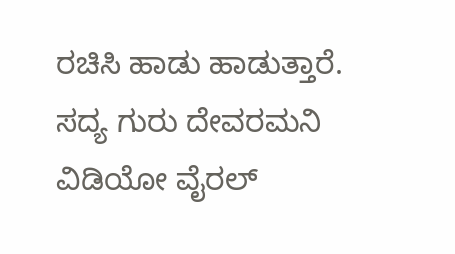ರಚಿಸಿ ಹಾಡು ಹಾಡುತ್ತಾರೆ. ಸದ್ಯ ಗುರು ದೇವರಮನಿ ವಿಡಿಯೋ ವೈರಲ್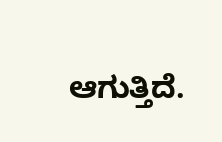ಆಗುತ್ತಿದೆ.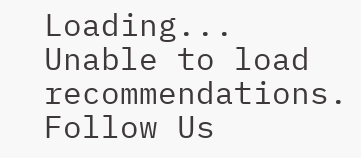Loading...
Unable to load recommendations.
Follow Us